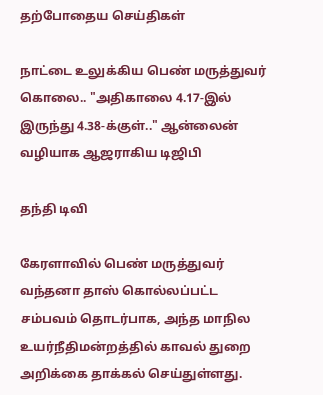தற்போதைய செய்திகள்

நாட்டை உலுக்கிய பெண் மருத்துவர் கொலை.. "அதிகாலை 4.17-இல் இருந்து 4.38-க்குள்.." ஆன்லைன் வழியாக ஆஜராகிய டிஜிபி

தந்தி டிவி

கேரளாவில் பெண் மருத்துவர் வந்தனா தாஸ் கொல்லப்பட்ட சம்பவம் தொடர்பாக, அந்த மாநில உயர்நீதிமன்றத்தில் காவல் துறை அறிக்கை தாக்கல் செய்துள்ளது.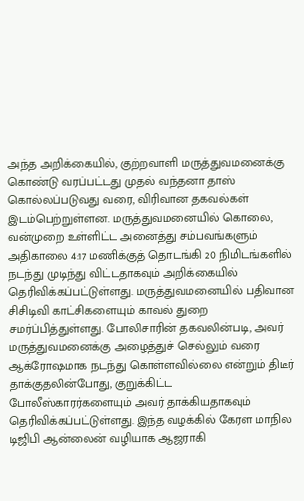அந்த அறிக்கையில், குற்றவாளி மருத்துவமனைக்கு கொண்டு வரப்பட்டது முதல் வந்தனா தாஸ் கொல்லப்படுவது வரை, விரிவான தகவல்கள் இடம்பெற்றுள்ளன. மருத்துவமனையில் கொலை, வன்முறை உள்ளிட்ட அனைத்து சம்பவங்களும் அதிகாலை 4:17 மணிக்குத் தொடங்கி 20 நிமிடங்களில் நடந்து முடிந்து விட்டதாகவும் அறிக்கையில் தெரிவிக்கப்பட்டுள்ளது. மருத்துவமனையில் பதிவான சிசிடிவி காட்சிகளையும் காவல் துறை சமர்ப்பித்துள்ளது. போலிசாரின் தகவலின்படி, அவர் மருத்துவமனைக்கு அழைத்துச் செல்லும் வரை ஆக்ரோஷமாக நடந்து கொள்ளவில்லை என்றும் திடீர் தாக்குதலின்போது, குறுக்கிட்ட போலீஸ்காரர்களையும் அவர் தாக்கியதாகவும் தெரிவிக்கப்பட்டுள்ளது. இந்த வழக்கில் கேரள மாநில டிஜிபி ஆன்லைன் வழியாக ஆஜராகி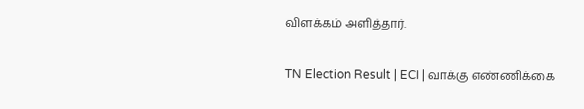விளக்கம் அளித்தார்.

TN Election Result | ECI | வாக்கு எண்ணிக்கை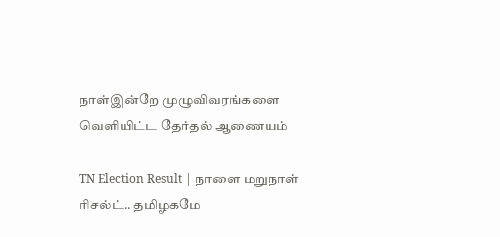நாள்இன்றே முழுவிவரங்களை வெளியிட்ட தேர்தல் ஆணையம்

TN Election Result | நாளை மறுநாள் ரிசல்ட்.. தமிழகமே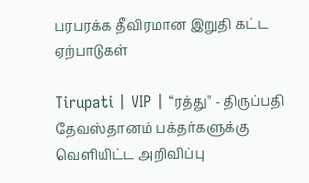பரபரக்க தீவிரமான இறுதி கட்ட ஏற்பாடுகள்

Tirupati | VIP | “ரத்து'' - திருப்பதி தேவஸ்தானம் பக்தர்களுக்கு வெளியிட்ட அறிவிப்பு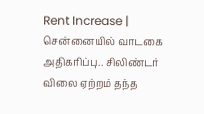Rent Increase | சென்னையில் வாடகை அதிகரிப்பு.. சிலிண்டர் விலை ஏற்றம் தந்த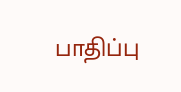பாதிப்பு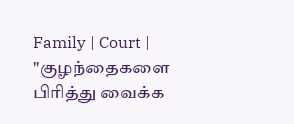Family | Court | "குழந்தைகளை பிரித்து வைக்க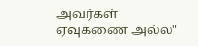அவர்கள் ஏவுகணை அல்ல"